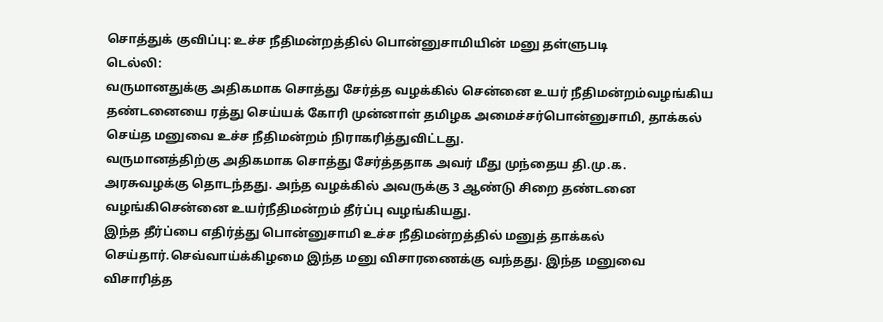சொத்துக் குவிப்பு: உச்ச நீதிமன்றத்தில் பொன்னுசாமியின் மனு தள்ளுபடி
டெல்லி:
வருமானதுக்கு அதிகமாக சொத்து சேர்த்த வழக்கில் சென்னை உயர் நீதிமன்றம்வழங்கிய தண்டனையை ரத்து செய்யக் கோரி முன்னாள் தமிழக அமைச்சர்பொன்னுசாமி, தாக்கல் செய்த மனுவை உச்ச நீதிமன்றம் நிராகரித்துவிட்டது.
வருமானத்திற்கு அதிகமாக சொத்து சேர்த்ததாக அவர் மீது முந்தைய தி.மு.க. அரசுவழக்கு தொடந்தது. அந்த வழக்கில் அவருக்கு 3 ஆண்டு சிறை தண்டனை வழங்கிசென்னை உயர்நீதிமன்றம் தீர்ப்பு வழங்கியது.
இந்த தீர்ப்பை எதிர்த்து பொன்னுசாமி உச்ச நீதிமன்றத்தில் மனுத் தாக்கல் செய்தார்.செவ்வாய்க்கிழமை இந்த மனு விசாரணைக்கு வந்தது. இந்த மனுவை விசாரித்த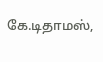கே.டிதாமஸ்,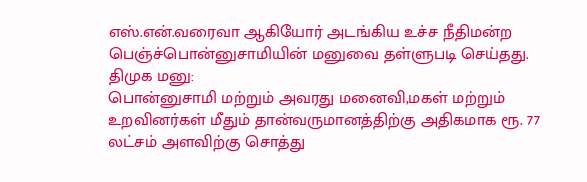எஸ்.என்.வரைவா ஆகியோர் அடங்கிய உச்ச நீதிமன்ற பெஞ்ச்பொன்னுசாமியின் மனுவை தள்ளுபடி செய்தது.
திமுக மனு:
பொன்னுசாமி மற்றும் அவரது மனைவி,மகள் மற்றும் உறவினர்கள் மீதும் தான்வருமானத்திற்கு அதிகமாக ரூ. 77 லட்சம் அளவிற்கு சொத்து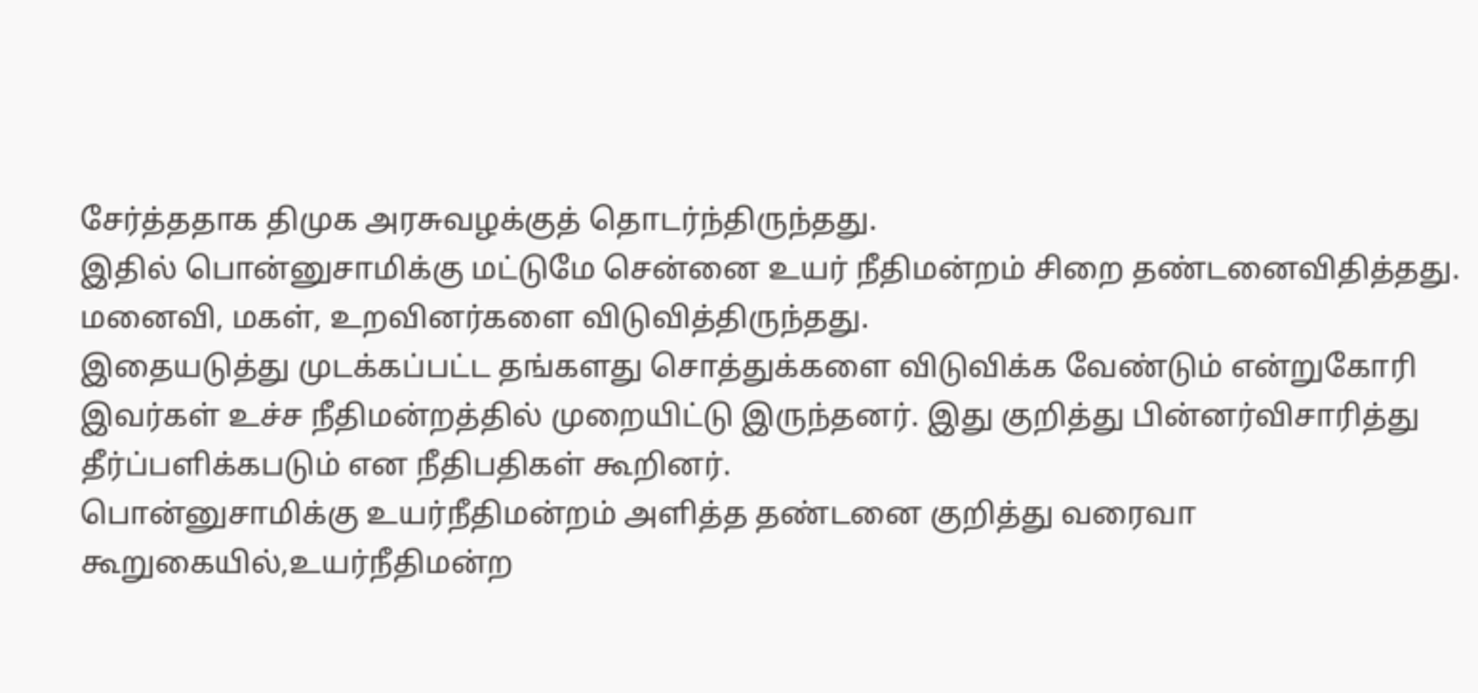சேர்த்ததாக திமுக அரசுவழக்குத் தொடர்ந்திருந்தது.
இதில் பொன்னுசாமிக்கு மட்டுமே சென்னை உயர் நீதிமன்றம் சிறை தண்டனைவிதித்தது. மனைவி, மகள், உறவினர்களை விடுவித்திருந்தது.
இதையடுத்து முடக்கப்பட்ட தங்களது சொத்துக்களை விடுவிக்க வேண்டும் என்றுகோரி இவர்கள் உச்ச நீதிமன்றத்தில் முறையிட்டு இருந்தனர். இது குறித்து பின்னர்விசாரித்து தீர்ப்பளிக்கபடும் என நீதிபதிகள் கூறினர்.
பொன்னுசாமிக்கு உயர்நீதிமன்றம் அளித்த தண்டனை குறித்து வரைவா கூறுகையில்,உயர்நீதிமன்ற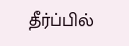தீர்ப்பில்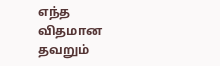எந்த விதமான தவறும்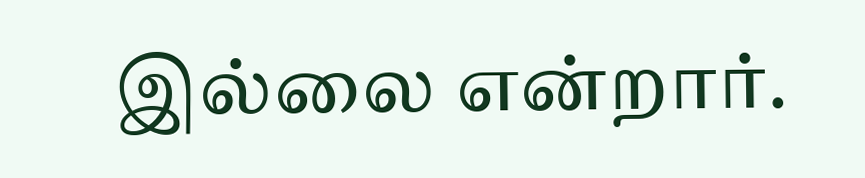இல்லை என்றார்.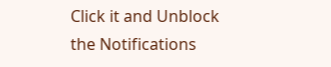Click it and Unblock the Notifications